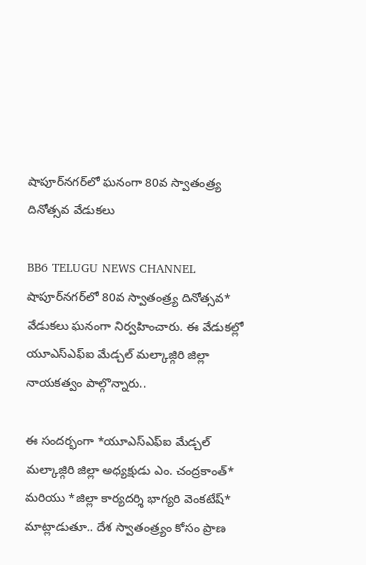షాపూర్‌నగర్‌లో ఘనంగా 80వ స్వాతంత్ర్య దినోత్సవ వేడుకలు

BB6 TELUGU NEWS CHANNEL
షాపూర్‌నగర్‌లో 80వ స్వాతంత్ర్య దినోత్సవ* వేడుకలు ఘనంగా నిర్వహించారు. ఈ వేడుకల్లో యూఎస్ఎఫ్ఐ మేడ్చల్ మల్కాజ్గిరి జిల్లా నాయకత్వం పాల్గొన్నారు..

ఈ సందర్భంగా *యూఎస్ఎఫ్ఐ మేడ్చల్ మల్కాజ్గిరి జిల్లా అధ్యక్షుడు ఎం. చంద్రకాంత్* మరియు *జిల్లా కార్యదర్శి భాగ్యరి వెంకటేష్* మాట్లాడుతూ.. దేశ స్వాతంత్ర్యం కోసం ప్రాణ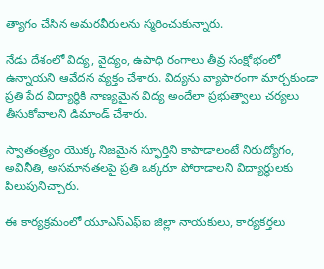త్యాగం చేసిన అమరవీరులను స్మరించుకున్నారు.

నేడు దేశంలో విద్య, వైద్యం, ఉపాధి రంగాలు తీవ్ర సంక్షోభంలో ఉన్నాయని ఆవేదన వ్యక్తం చేశారు. విద్యను వ్యాపారంగా మార్చకుండా ప్రతి పేద విద్యార్థికి నాణ్యమైన విద్య అందేలా ప్రభుత్వాలు చర్యలు తీసుకోవాలని డిమాండ్ చేశారు.

స్వాతంత్ర్యం యొక్క నిజమైన స్ఫూర్తిని కాపాడాలంటే నిరుద్యోగం, అవినీతి, అసమానతలపై ప్రతి ఒక్కరూ పోరాడాలని విద్యార్థులకు పిలుపునిచ్చారు.

ఈ కార్యక్రమంలో యూఎస్ఎఫ్ఐ జిల్లా నాయకులు, కార్యకర్తలు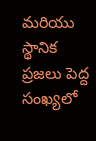మరియు స్థానిక ప్రజలు పెద్ద సంఖ్యలో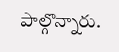పాల్గొన్నారు.